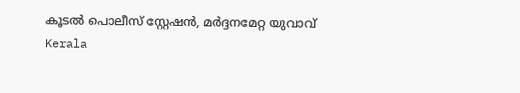കൂടൽ പൊലീസ് സ്റ്റേഷൻ, മർദ്ദനമേറ്റ യുവാവ്
Kerala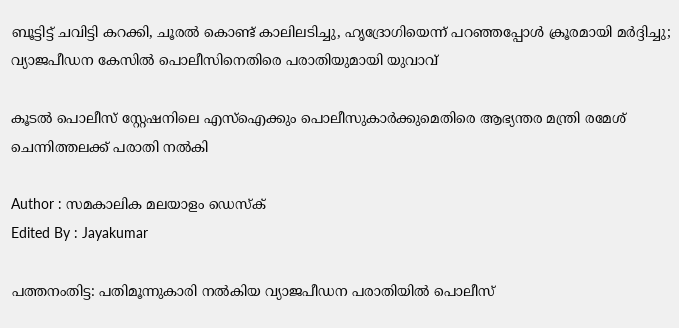ബൂട്ടിട്ട് ചവിട്ടി കറക്കി, ചൂരല്‍ കൊണ്ട് കാലിലടിച്ചു, ഹൃദ്രോഗിയെന്ന് പറഞ്ഞപ്പോള്‍ ക്രൂരമായി മര്‍ദ്ദിച്ചു; വ്യാജപീഡന കേസിൽ പൊലീസിനെതിരെ പരാതിയുമായി യുവാവ്

കൂടല്‍ പൊലീസ് സ്റ്റേഷനിലെ എസ്‌ഐക്കും പൊലീസുകാര്‍ക്കുമെതിരെ ആഭ്യന്തര മന്ത്രി രമേശ് ചെന്നിത്തലക്ക് പരാതി നല്‍കി

Author : സമകാലിക മലയാളം ഡെസ്ക്
Edited By : Jayakumar

പത്തനംതിട്ട: പതിമൂന്നുകാരി നല്‍കിയ വ്യാജപീഡന പരാതിയില്‍ പൊലീസ്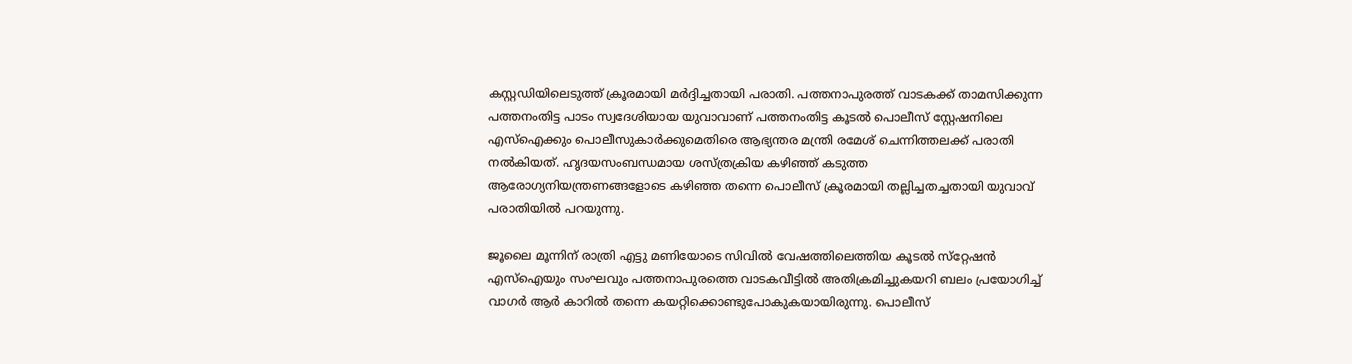കസ്റ്റഡിയിലെടുത്ത് ക്രൂരമായി മര്‍ദ്ദിച്ചതായി പരാതി. പത്തനാപുരത്ത് വാടകക്ക് താമസിക്കുന്ന പത്തനംതിട്ട പാടം സ്വദേശിയായ യുവാവാണ് പത്തനംതിട്ട കൂടല്‍ പൊലീസ് സ്റ്റേഷനിലെ എസ്‌ഐക്കും പൊലീസുകാര്‍ക്കുമെതിരെ ആഭ്യന്തര മന്ത്രി രമേശ് ചെന്നിത്തലക്ക് പരാതി നല്‍കിയത്. ഹൃദയസംബന്ധമായ ശസ്ത്രക്രിയ കഴിഞ്ഞ് കടുത്ത ആരോഗ്യനിയന്ത്രണങ്ങളോടെ കഴിഞ്ഞ തന്നെ പൊലീസ് ക്രൂരമായി തല്ലിച്ചതച്ചതായി യുവാവ് പരാതിയില്‍ പറയുന്നു.

ജൂലൈ മൂന്നിന് രാത്രി എട്ടു മണിയോടെ സിവില്‍ വേഷത്തിലെത്തിയ കൂടല്‍ സ്‌റ്റേഷന്‍ എസ്‌ഐയും സംഘവും പത്തനാപുരത്തെ വാടകവീട്ടില്‍ അതിക്രമിച്ചുകയറി ബലം പ്രയോഗിച്ച് വാഗര്‍ ആര്‍ കാറില്‍ തന്നെ കയറ്റിക്കൊണ്ടുപോകുകയായിരുന്നു. പൊലീസ്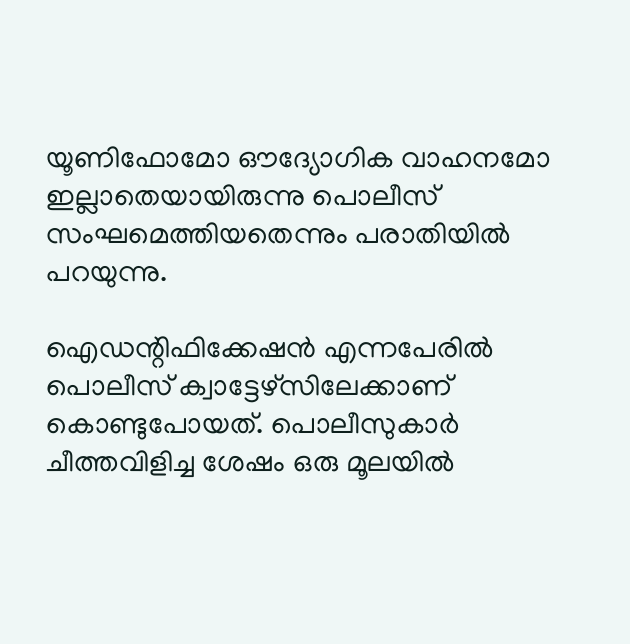യൂണിഫോമോ ഔദ്യോഗിക വാഹനമോ ഇല്ലാതെയായിരുന്നു പൊലീസ് സംഘമെത്തിയതെന്നും പരാതിയില്‍ പറയുന്നു.

ഐഡന്റിഫിക്കേഷന്‍ എന്നപേരില്‍ പൊലീസ് ക്വാട്ടേഴ്സിലേക്കാണ് കൊണ്ടുപോയത്. പൊലീസുകാര്‍ ചീത്തവിളിച്ച ശേഷം ഒരു മൂലയില്‍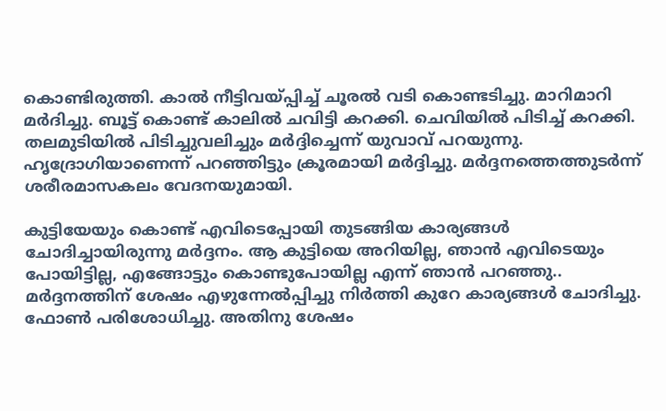കൊണ്ടിരുത്തി. കാല്‍ നീട്ടിവയ്പ്പിച്ച് ചൂരല്‍ വടി കൊണ്ടടിച്ചു. മാറിമാറി മര്‍ദിച്ചു. ബൂട്ട് കൊണ്ട് കാലില്‍ ചവിട്ടി കറക്കി. ചെവിയില്‍ പിടിച്ച് കറക്കി. തലമുടിയില്‍ പിടിച്ചുവലിച്ചും മര്‍ദ്ദിച്ചെന്ന് യുവാവ് പറയുന്നു. ഹൃദ്രോഗിയാണെന്ന് പറഞ്ഞിട്ടും ക്രൂരമായി മര്‍ദ്ദിച്ചു. മര്‍ദ്ദനത്തെത്തുടര്‍ന്ന് ശരീരമാസകലം വേദനയുമായി.

കുട്ടിയേയും കൊണ്ട് എവിടെപ്പോയി തുടങ്ങിയ കാര്യങ്ങള്‍ ചോദിച്ചായിരുന്നു മര്‍ദ്ദനം. ആ കുട്ടിയെ അറിയില്ല, ഞാന്‍ എവിടെയും പോയിട്ടില്ല, എങ്ങോട്ടും കൊണ്ടുപോയില്ല എന്ന് ഞാന്‍ പറഞ്ഞു.. മര്‍ദ്ദനത്തിന് ശേഷം എഴുന്നേല്‍പ്പിച്ചു നിര്‍ത്തി കുറേ കാര്യങ്ങള്‍ ചോദിച്ചു. ഫോണ്‍ പരിശോധിച്ചു. അതിനു ശേഷം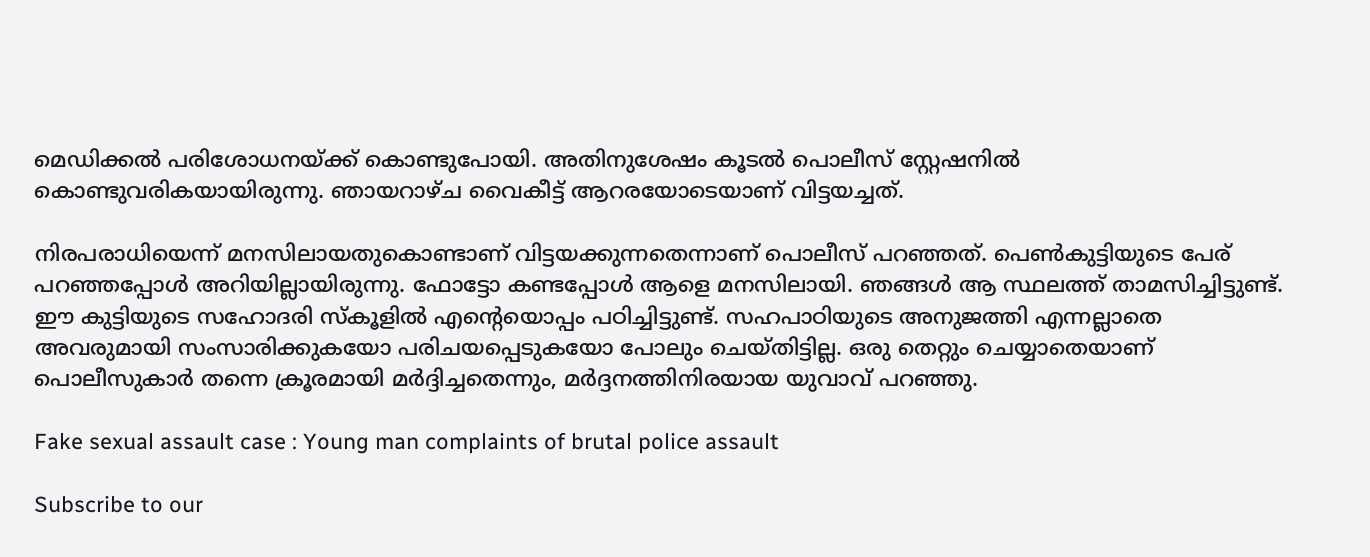മെഡിക്കല്‍ പരിശോധനയ്ക്ക് കൊണ്ടുപോയി. അതിനുശേഷം കൂടല്‍ പൊലീസ് സ്റ്റേഷനില്‍ കൊണ്ടുവരികയായിരുന്നു. ഞായറാഴ്ച വൈകീട്ട് ആറരയോടെയാണ് വിട്ടയച്ചത്.

നിരപരാധിയെന്ന് മനസിലായതുകൊണ്ടാണ് വിട്ടയക്കുന്നതെന്നാണ് പൊലീസ് പറഞ്ഞത്. പെണ്‍കുട്ടിയുടെ പേര് പറഞ്ഞപ്പോള്‍ അറിയില്ലായിരുന്നു. ഫോട്ടോ കണ്ടപ്പോള്‍ ആളെ മനസിലായി. ഞങ്ങള്‍ ആ സ്ഥലത്ത് താമസിച്ചിട്ടുണ്ട്. ഈ കുട്ടിയുടെ സഹോദരി സ്‌കൂളില്‍ എന്റെയൊപ്പം പഠിച്ചിട്ടുണ്ട്. സഹപാഠിയുടെ അനുജത്തി എന്നല്ലാതെ അവരുമായി സംസാരിക്കുകയോ പരിചയപ്പെടുകയോ പോലും ചെയ്തിട്ടില്ല. ഒരു തെറ്റും ചെയ്യാതെയാണ് പൊലീസുകാര്‍ തന്നെ ക്രൂരമായി മര്‍ദ്ദിച്ചതെന്നും, മര്‍ദ്ദനത്തിനിരയായ യുവാവ് പറഞ്ഞു.

Fake sexual assault case : Young man complaints of brutal police assault

Subscribe to our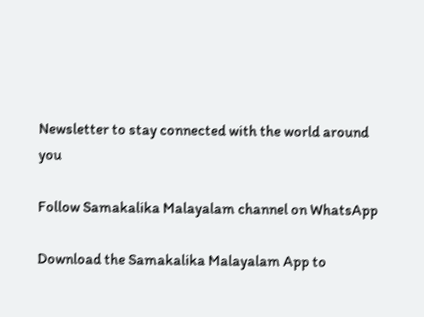Newsletter to stay connected with the world around you

Follow Samakalika Malayalam channel on WhatsApp

Download the Samakalika Malayalam App to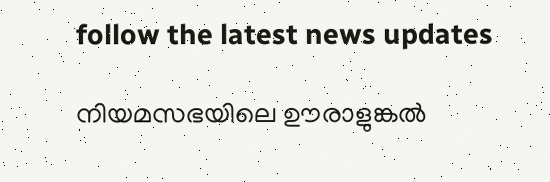follow the latest news updates

നിയമസഭയിലെ ഊരാളുങ്കൽ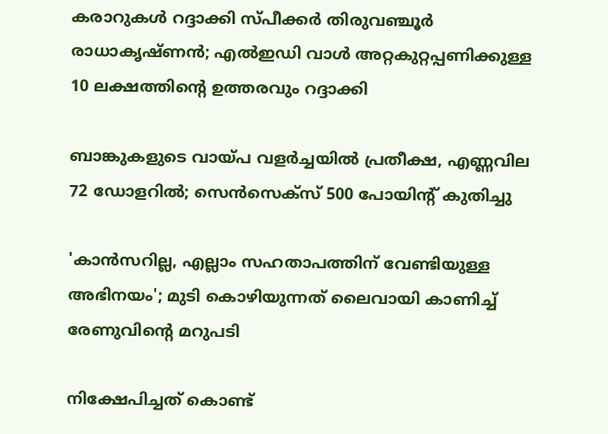കരാറുകൾ റദ്ദാക്കി സ്പീക്കർ തിരുവഞ്ചൂർ രാധാകൃഷ്ണൻ; എൽഇഡി വാൾ അറ്റകുറ്റപ്പണിക്കുള്ള 10 ലക്ഷത്തിന്റെ ഉത്തരവും റദ്ദാക്കി

ബാങ്കുകളുടെ വായ്പ വളര്‍ച്ചയില്‍ പ്രതീക്ഷ, എണ്ണവില 72 ഡോളറില്‍; സെന്‍സെക്‌സ് 500 പോയിന്റ് കുതിച്ചു

'കാന്‍സറില്ല, എല്ലാം സഹതാപത്തിന് വേണ്ടിയുള്ള അഭിനയം'; മുടി കൊഴിയുന്നത് ലൈവായി കാണിച്ച് രേണുവിന്റെ മറുപടി

നിക്ഷേപിച്ചത് കൊണ്ട്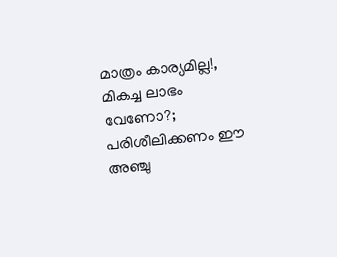മാത്രം കാര്യമില്ല!, മികച്ച ലാഭം വേണോ?; പരിശീലിക്കണം ഈ അഞ്ചു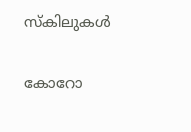സ്‌കിലുകള്‍

കോറോ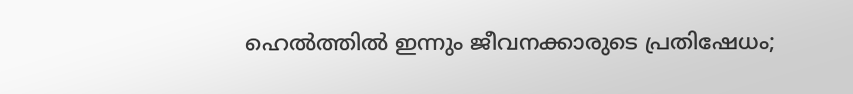ഹെൽത്തിൽ ഇന്നും ജീവനക്കാരുടെ പ്രതിഷേധം;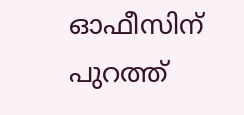ഓഫീസിന് പുറത്ത്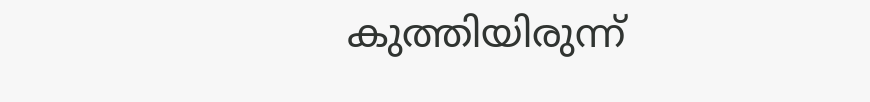കുത്തിയിരുന്ന്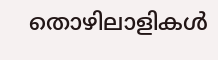തൊഴിലാളികൾ